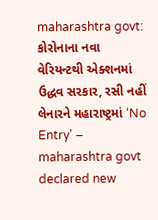maharashtra govt: કોરોનાના નવા વેરિયન્ટથી એક્શનમાં ઉદ્ધવ સરકાર, રસી નહીં લેનારને મહારાષ્ટ્રમાં ‘No Entry’ – maharashtra govt declared new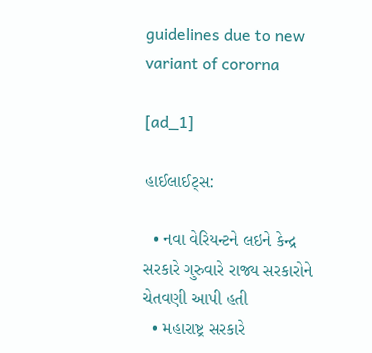guidelines due to new variant of cororna

[ad_1]

હાઈલાઈટ્સ:

  • નવા વેરિયન્ટને લઇને કેન્દ્ર સરકારે ગુરુવારે રાજ્ય સરકારોને ચેતવણી આપી હતી
  • મહારાષ્ટ્ર સરકારે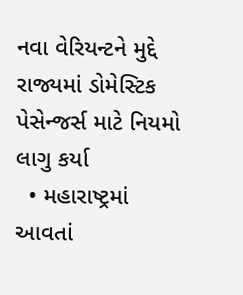નવા વેરિયન્ટને મુદ્દે રાજ્યમાં ડોમેસ્ટિક પેસેન્જર્સ માટે નિયમો લાગુ કર્યા
  • મહારાષ્ટ્રમાં આવતાં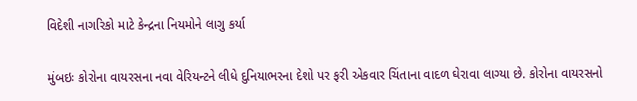વિદેશી નાગરિકો માટે કેન્દ્રના નિયમોને લાગુ કર્યા

મુંબઇઃ કોરોના વાયરસના નવા વેરિયન્ટને લીધે દુનિયાભરના દેશો પર ફરી એકવાર ચિંતાના વાદળ ઘેરાવા લાગ્યા છે. કોરોના વાયરસનો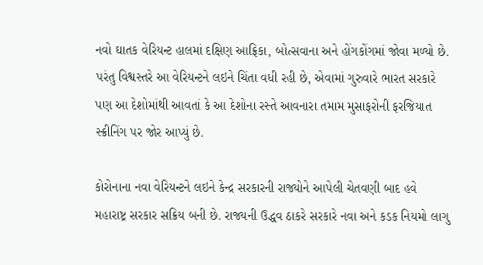નવો ઘાતક વેરિયન્ટ હાલમાં દક્ષિણ આફ્રિકા, બોત્સવાના અને હોંગકોંગમાં જોવા મળ્યો છે. પરંતુ વિશ્વસ્તરે આ વેરિયન્ટને લઇને ચિંતા વધી રહી છે, એવામાં ગુરુવારે ભારત સરકારે પણ આ દેશોમાંથી આવતાં કે આ દેશોના રસ્તે આવનારા તમામ મુસાફરોની ફરજિયાત સ્ક્રીનિંગ પર જોર આપ્યું છે.

કોરોનાના નવા વેરિયન્ટને લઇને કેન્દ્ર સરકારની રાજ્યોને આપેલી ચેતવણી બાદ હવે મહારાષ્ટ્ર સરકાર સક્રિય બની છે. રાજ્યની ઉદ્ધવ ઠાકરે સરકારે નવા અને કડક નિયમો લાગુ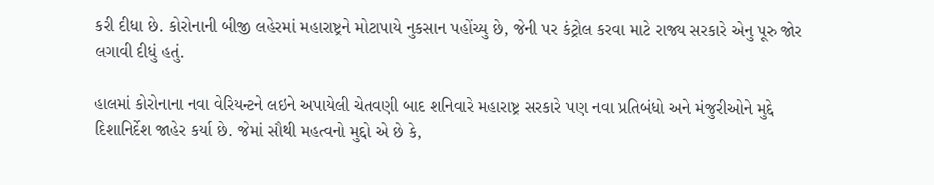કરી દીધા છે. કોરોનાની બીજી લહેરમાં મહારાષ્ટ્રને મોટાપાયે નુકસાન પહોંચ્યુ છે, જેની પર કંટ્રોલ કરવા માટે રાજ્ય સરકારે એનુ પૂરુ જોર લગાવી દીધું હતું.

હાલમાં કોરોનાના નવા વેરિયન્ટને લઇને અપાયેલી ચેતવણી બાદ શનિવારે મહારાષ્ટ્ર સરકારે પણ નવા પ્રતિબંધો અને મંજુરીઓને મુદ્દે દિશાનિર્દેશ જાહેર કર્યા છે. જેમાં સૌથી મહત્વનો મુદ્દો એ છે કે,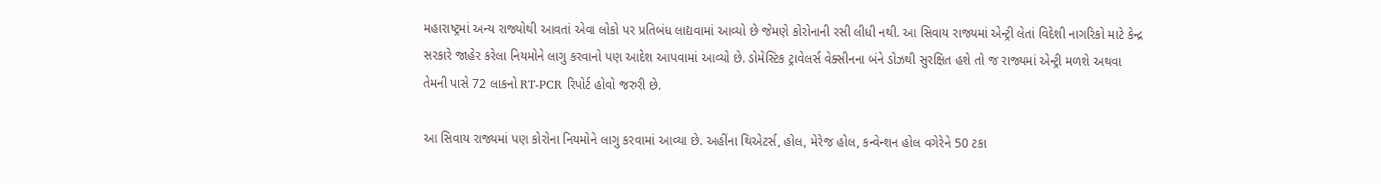મહારાષ્ટ્રમાં અન્ય રાજ્યોથી આવતાં એવા લોકો પર પ્રતિબંધ લાદ્યવામાં આવ્યો છે જેમણે કોરોનાની રસી લીધી નથી. આ સિવાય રાજ્યમાં એન્ટ્રી લેતાં વિદેશી નાગરિકો માટે કેન્દ્ર સરકારે જાહેર કરેલા નિયમોને લાગુ કરવાનો પણ આદેશ આપવામાં આવ્યો છે. ડોમેસ્ટિક ટ્રાવેલર્સ વેક્સીનના બંને ડોઝથી સુરક્ષિત હશે તો જ રાજ્યમાં એન્ટ્રી મળશે અથવા તેમની પાસે 72 લાકનો RT-PCR રિપોર્ટ હોવો જરુરી છે.

આ સિવાય રાજ્યમાં પણ કોરોના નિયમોને લાગુ કરવામાં આવ્યા છે. અહીંના થિએટર્સ, હોલ, મેરેજ હોલ, કન્વેન્શન હોલ વગેરેને 50 ટકા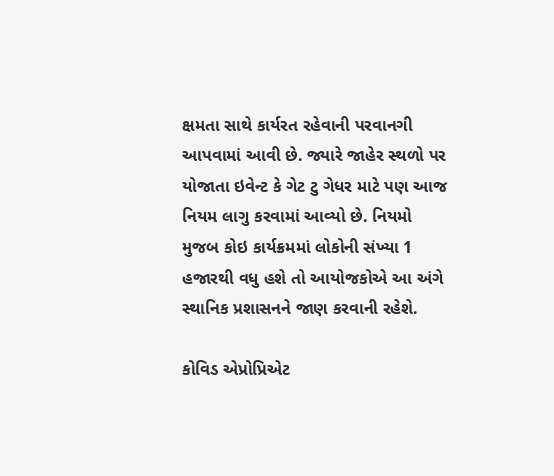ક્ષમતા સાથે કાર્યરત રહેવાની પરવાનગી આપવામાં આવી છે. જ્યારે જાહેર સ્થળો પર યોજાતા ઇવેન્ટ કે ગેટ ટુ ગેધર માટે પણ આજ નિયમ લાગુ કરવામાં આવ્યો છે. નિયમો મુજબ કોઇ કાર્યક્રમમાં લોકોની સંખ્યા 1 હજારથી વધુ હશે તો આયોજકોએ આ અંગે સ્થાનિક પ્રશાસનને જાણ કરવાની રહેશે.

કોવિડ એપ્રોપ્રિએટ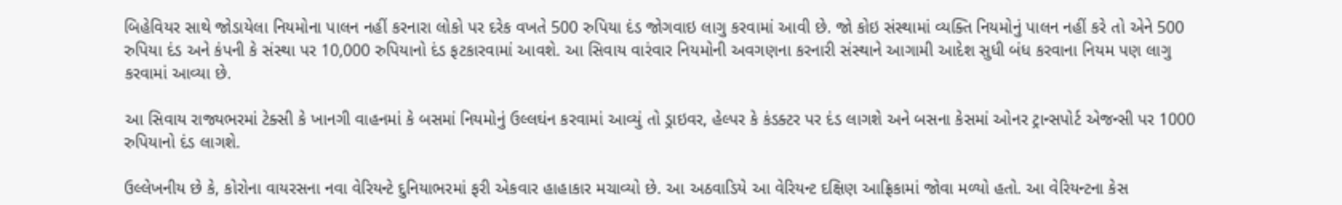બિહેવિયર સાથે જોડાયેલા નિયમોના પાલન નહીં કરનારા લોકો પર દરેક વખતે 500 રુપિયા દંડ જોગવાઇ લાગુ કરવામાં આવી છે. જો કોઇ સંસ્થામાં વ્યક્તિ નિયમોનું પાલન નહીં કરે તો એને 500 રુપિયા દંડ અને કંપની કે સંસ્થા પર 10,000 રુપિયાનો દંડ ફટકારવામાં આવશે. આ સિવાય વારંવાર નિયમોની અવગણના કરનારી સંસ્થાને આગામી આદેશ સુધી બંધ કરવાના નિયમ પણ લાગુ કરવામાં આવ્યા છે.

આ સિવાય રાજ્યભરમાં ટેક્સી કે ખાનગી વાહનમાં કે બસમાં નિયમોનું ઉલ્લઘંન કરવામાં આવ્યું તો ડ્રાઇવર, હેલ્પર કે કંડક્ટર પર દંડ લાગશે અને બસના કેસમાં ઓનર ટ્રાન્સપોર્ટ એજન્સી પર 1000 રુપિયાનો દંડ લાગશે.

ઉલ્લેખનીય છે કે, કોરોના વાયરસના નવા વેરિયન્ટે દુનિયાભરમાં ફરી એકવાર હાહાકાર મચાવ્યો છે. આ અઠવાડિયે આ વેરિયન્ટ દક્ષિણ આફ્રિકામાં જોવા મળ્યો હતો. આ વેરિયન્ટના કેસ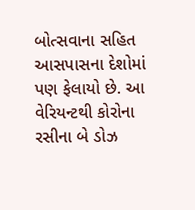બોત્સવાના સહિત આસપાસના દેશોમાં પણ ફેલાયો છે. આ વેરિયન્ટથી કોરોના રસીના બે ડોઝ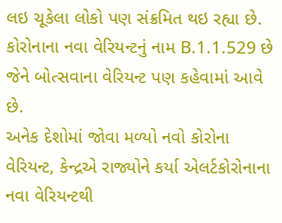લઇ ચૂકેલા લોકો પણ સંક્રમિત થઇ રહ્યા છે. કોરોનાના નવા વેરિયન્ટનું નામ B.1.1.529 છે જેને બોત્સવાના વેરિયન્ટ પણ કહેવામાં આવે છે.
અનેક દેશોમાં જોવા મળ્યો નવો કોરોના વેરિયન્ટ, કેન્દ્રએ રાજ્યોને કર્યા એલર્ટકોરોનાના નવા વેરિયન્ટથી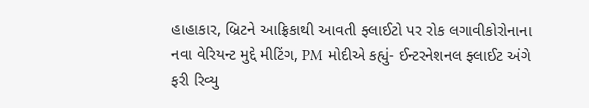હાહાકાર, બ્રિટને આફ્રિકાથી આવતી ફ્લાઈટો પર રોક લગાવીકોરોનાના નવા વેરિયન્ટ મુદ્દે મીટિંગ, PM મોદીએ કહ્યું- ઈન્ટરનેશનલ ફ્લાઈટ અંગે ફરી રિવ્યુ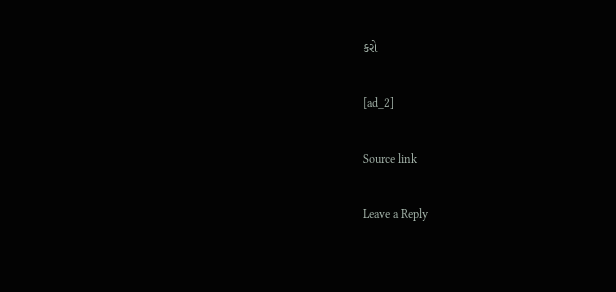કરો

[ad_2]

Source link

Leave a Reply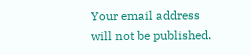Your email address will not be published.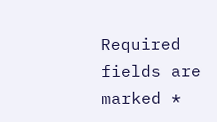Required fields are marked *